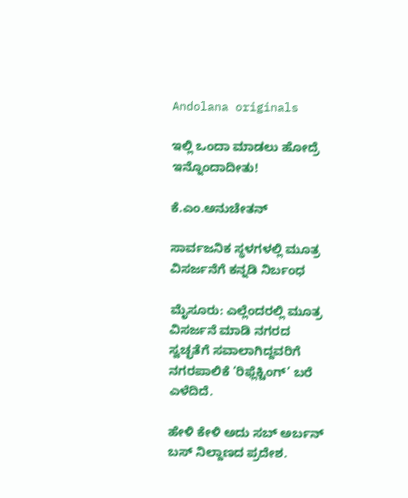Andolana originals

ಇಲ್ಲಿ ಒಂದಾ ಮಾಡಲು ಹೋದ್ರೆ ಇನ್ನೊಂದಾದೀತು!

ಕೆ.ಎಂ.ಅನುಚೇತನ್

ಸಾರ್ವಜನಿಕ ಸ್ಥಳಗಳಲ್ಲಿ ಮೂತ್ರ ವಿಸರ್ಜನೆಗೆ ಕನ್ನಡಿ ನಿರ್ಬಂಧ

ಮೈಸೂರು: ಎಲ್ಲೆಂದರಲ್ಲಿ ಮೂತ್ರ ವಿಸರ್ಜನೆ ಮಾಡಿ ನಗರದ ಸ್ವಚ್ಛತೆಗೆ ಸವಾಲಾಗಿದ್ದವರಿಗೆ ನಗರಪಾಲಿಕೆ ‘ರಿಫ್ಲೆಕ್ಟಿಂಗ್’ ಬರೆ ಎಳೆದಿದೆ.

ಹೇಳಿ ಕೇಳಿ ಅದು ಸಬ್ ಅರ್ಬನ್ ಬಸ್ ನಿಲ್ದಾಣದ ಪ್ರದೇಶ.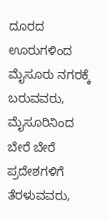ದೂರದ ಊರುಗಳಿಂದ ಮೈಸೂರು ನಗರಕ್ಕೆ ಬರುವವರು, ಮೈಸೂರಿನಿಂದ ಬೇರೆ ಬೇರೆ ಪ್ರದೇಶಗಳಿಗೆ ತೆರಳುವವರು,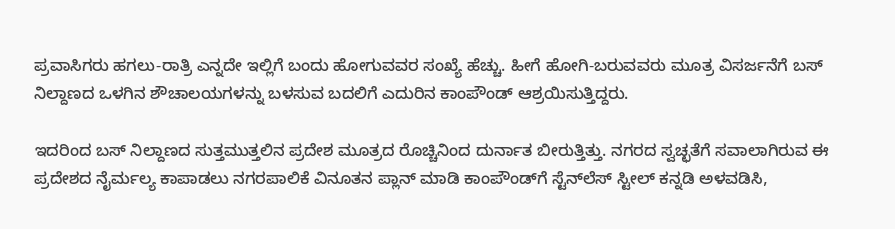ಪ್ರವಾಸಿಗರು ಹಗಲು-ರಾತ್ರಿ ಎನ್ನದೇ ಇಲ್ಲಿಗೆ ಬಂದು ಹೋಗುವವರ ಸಂಖ್ಯೆ ಹೆಚ್ಚು. ಹೀಗೆ ಹೋಗಿ-ಬರುವವರು ಮೂತ್ರ ವಿಸರ್ಜನೆಗೆ ಬಸ್ ನಿಲ್ದಾಣದ ಒಳಗಿನ ಶೌಚಾಲಯಗಳನ್ನು ಬಳಸುವ ಬದಲಿಗೆ ಎದುರಿನ ಕಾಂಪೌಂಡ್ ಆಶ್ರಯಿಸುತ್ತಿದ್ದರು.

ಇದರಿಂದ ಬಸ್ ನಿಲ್ದಾಣದ ಸುತ್ತಮುತ್ತಲಿನ ಪ್ರದೇಶ ಮೂತ್ರದ ರೊಚ್ಚಿನಿಂದ ದುರ್ನಾತ ಬೀರುತ್ತಿತ್ತು. ನಗರದ ಸ್ವಚ್ಛತೆಗೆ ಸವಾಲಾಗಿರುವ ಈ ಪ್ರದೇಶದ ನೈರ್ಮಲ್ಯ ಕಾಪಾಡಲು ನಗರಪಾಲಿಕೆ ವಿನೂತನ ಪ್ಲಾನ್ ಮಾಡಿ ಕಾಂಪೌಂಡ್‌ಗೆ ಸ್ಟೆನ್‌ಲೆಸ್ ಸ್ಟೀಲ್ ಕನ್ನಡಿ ಅಳವಡಿಸಿ,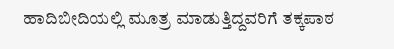ಹಾದಿಬೀದಿಯಲ್ಲಿ ಮೂತ್ರ ಮಾಡುತ್ತಿದ್ದವರಿಗೆ ತಕ್ಕಪಾಠ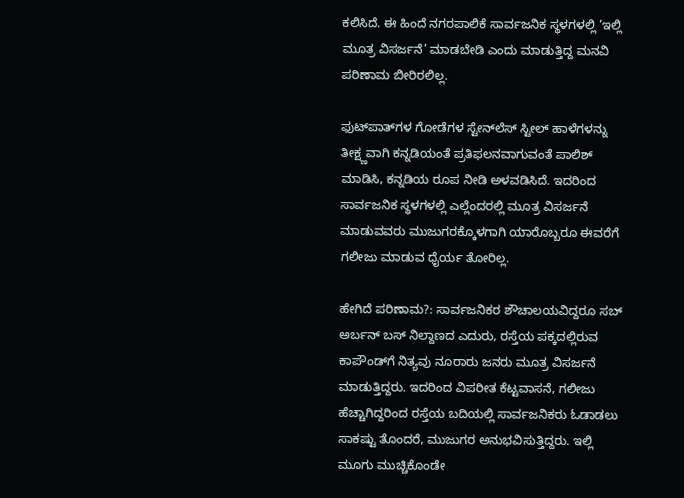ಕಲಿಸಿದೆ. ಈ ಹಿಂದೆ ನಗರಪಾಲಿಕೆ ಸಾರ್ವಜನಿಕ ಸ್ಥಳಗಳಲ್ಲಿ ‘ಇಲ್ಲಿ ಮೂತ್ರ ವಿಸರ್ಜನೆ’ ಮಾಡಬೇಡಿ ಎಂದು ಮಾಡುತ್ತಿದ್ದ ಮನವಿ ಪರಿಣಾಮ ಬೀರಿರಲಿಲ್ಲ.

ಫುಟ್‌ಪಾತ್‌ಗಳ ಗೋಡೆಗಳ ಸ್ಟೇನ್‌ಲೆಸ್ ಸ್ಟೀಲ್ ಹಾಳೆಗಳನ್ನು ತೀಕ್ಷ್ಣವಾಗಿ ಕನ್ನಡಿಯಂತೆ ಪ್ರತಿಫಲನವಾಗುವಂತೆ ಪಾಲಿಶ್ ಮಾಡಿಸಿ, ಕನ್ನಡಿಯ ರೂಪ ನೀಡಿ ಅಳವಡಿಸಿದೆ. ಇದರಿಂದ ಸಾರ್ವಜನಿಕ ಸ್ಥಳಗಳಲ್ಲಿ ಎಲ್ಲೆಂದರಲ್ಲಿ ಮೂತ್ರ ವಿಸರ್ಜನೆ ಮಾಡುವವರು ಮುಜುಗರಕ್ಕೊಳಗಾಗಿ ಯಾರೊಬ್ಬರೂ ಈವರೆಗೆ ಗಲೀಜು ಮಾಡುವ ಧೈರ್ಯ ತೋರಿಲ್ಲ.

ಹೇಗಿದೆ ಪರಿಣಾಮ?: ಸಾರ್ವಜನಿಕರ ಶೌಚಾಲಯವಿದ್ದರೂ ಸಬ್ ಅರ್ಬನ್ ಬಸ್ ನಿಲ್ದಾಣದ ಎದುರು, ರಸ್ತೆಯ ಪಕ್ಕದಲ್ಲಿರುವ ಕಾಪೌಂಡ್‌ಗೆ ನಿತ್ಯವು ನೂರಾರು ಜನರು ಮೂತ್ರ ವಿಸರ್ಜನೆ ಮಾಡುತ್ತಿದ್ದರು. ಇದರಿಂದ ವಿಪರೀತ ಕೆಟ್ಟವಾಸನೆ, ಗಲೀಜು ಹೆಚ್ಚಾಗಿದ್ದರಿಂದ ರಸ್ತೆಯ ಬದಿಯಲ್ಲಿ ಸಾರ್ವಜನಿಕರು ಓಡಾಡಲು ಸಾಕಷ್ಟು ತೊಂದರೆ, ಮುಜುಗರ ಅನುಭವಿಸುತ್ತಿದ್ದರು. ಇಲ್ಲಿ ಮೂಗು ಮುಚ್ಚಿಕೊಂಡೇ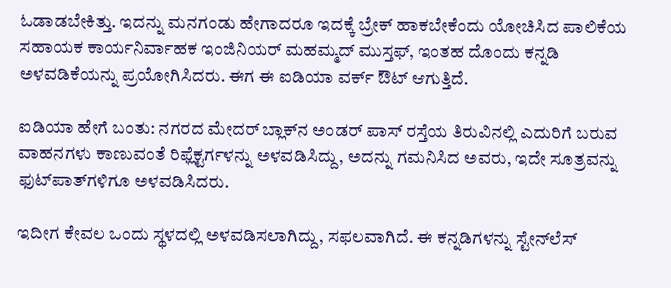ಓಡಾಡಬೇಕಿತ್ತು. ಇದನ್ನು ಮನಗಂಡು ಹೇಗಾದರೂ ಇದಕ್ಕೆ ಬ್ರೇಕ್ ಹಾಕಬೇಕೆಂದು ಯೋಚಿಸಿದ ಪಾಲಿಕೆಯ ಸಹಾಯಕ ಕಾರ್ಯನಿರ್ವಾಹಕ ಇಂಜಿನಿಯರ್ ಮಹಮ್ಮದ್ ಮುಸ್ತಫ್, ಇಂತಹ ದೊಂದು ಕನ್ನಡಿ ಅಳವಡಿಕೆಯನ್ನು ಪ್ರಯೋಗಿಸಿದರು. ಈಗ ಈ ಐಡಿಯಾ ವರ್ಕ್ ಔಟ್ ಆಗುತ್ತಿದೆ.

ಐಡಿಯಾ ಹೇಗೆ ಬಂತು: ನಗರದ ಮೇದರ್ ಬ್ಲಾಕ್‌ನ ಅಂಡರ್ ಪಾಸ್ ರಸ್ತೆಯ ತಿರುವಿನಲ್ಲಿ ಎದುರಿಗೆ ಬರುವ ವಾಹನಗಳು ಕಾಣುವಂತೆ ರಿಫ್ಲೆಕ್ಟರ್ಗಳನ್ನು ಅಳವಡಿಸಿದ್ದು, ಅದನ್ನು ಗಮನಿಸಿದ ಅವರು, ಇದೇ ಸೂತ್ರವನ್ನು ಫುಟ್‌ಪಾತ್‌ಗಳಿಗೂ ಅಳವಡಿಸಿದರು.

ಇದೀಗ ಕೇವಲ ಒಂದು ಸ್ಥಳದಲ್ಲಿ ಅಳವಡಿಸಲಾಗಿದ್ದು, ಸಫಲವಾಗಿದೆ. ಈ ಕನ್ನಡಿಗಳನ್ನು ಸ್ಟೇನ್‌ಲೆಸ್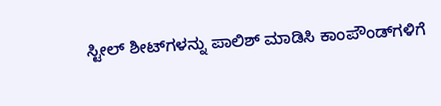ಸ್ಟೀಲ್ ಶೀಟ್‌ಗಳನ್ನು ಪಾಲಿಶ್ ಮಾಡಿಸಿ ಕಾಂಪೌಂಡ್‌ಗಳಿಗೆ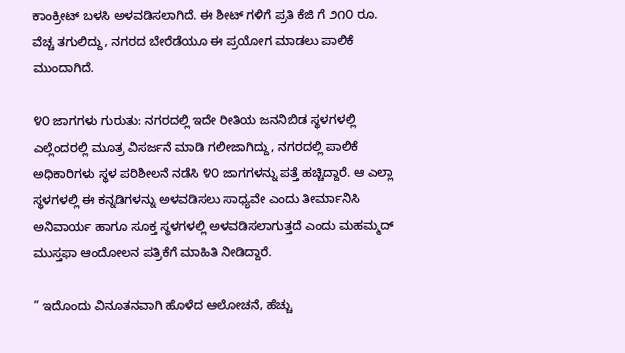ಕಾಂಕ್ರೀಟ್ ಬಳಸಿ ಅಳವಡಿಸಲಾಗಿದೆ. ಈ ಶೀಟ್ ಗಳಿಗೆ ಪ್ರತಿ ಕೆಜಿ ಗೆ ೨೧೦ ರೂ. ವೆಚ್ಚ ತಗುಲಿದ್ದು, ನಗರದ ಬೇರೆಡೆಯೂ ಈ ಪ್ರಯೋಗ ಮಾಡಲು ಪಾಲಿಕೆ ಮುಂದಾಗಿದೆ.

೪೦ ಜಾಗಗಳು ಗುರುತು: ನಗರದಲ್ಲಿ ಇದೇ ರೀತಿಯ ಜನನಿಬಿಡ ಸ್ಥಳಗಳಲ್ಲಿ ಎಲ್ಲೆಂದರಲ್ಲಿ ಮೂತ್ರ ವಿಸರ್ಜನೆ ಮಾಡಿ ಗಲೀಜಾಗಿದ್ದು, ನಗರದಲ್ಲಿ ಪಾಲಿಕೆ ಅಧಿಕಾರಿಗಳು ಸ್ಥಳ ಪರಿಶೀಲನೆ ನಡೆಸಿ ೪೦ ಜಾಗಗಳನ್ನು ಪತ್ತೆ ಹಚ್ಚಿದ್ದಾರೆ. ಆ ಎಲ್ಲಾ ಸ್ಥಳಗಳಲ್ಲಿ ಈ ಕನ್ನಡಿಗಳನ್ನು ಅಳವಡಿಸಲು ಸಾಧ್ಯವೇ ಎಂದು ತೀರ್ಮಾನಿಸಿ ಅನಿವಾರ್ಯ ಹಾಗೂ ಸೂಕ್ತ ಸ್ಥಳಗಳಲ್ಲಿ ಅಳವಡಿಸಲಾಗುತ್ತದೆ ಎಂದು ಮಹಮ್ಮದ್ ಮುಸ್ತಫಾ ಆಂದೋಲನ ಪತ್ರಿಕೆಗೆ ಮಾಹಿತಿ ನೀಡಿದ್ದಾರೆ.

” ಇದೊಂದು ವಿನೂತನವಾಗಿ ಹೊಳೆದ ಆಲೋಚನೆ, ಹೆಚ್ಚು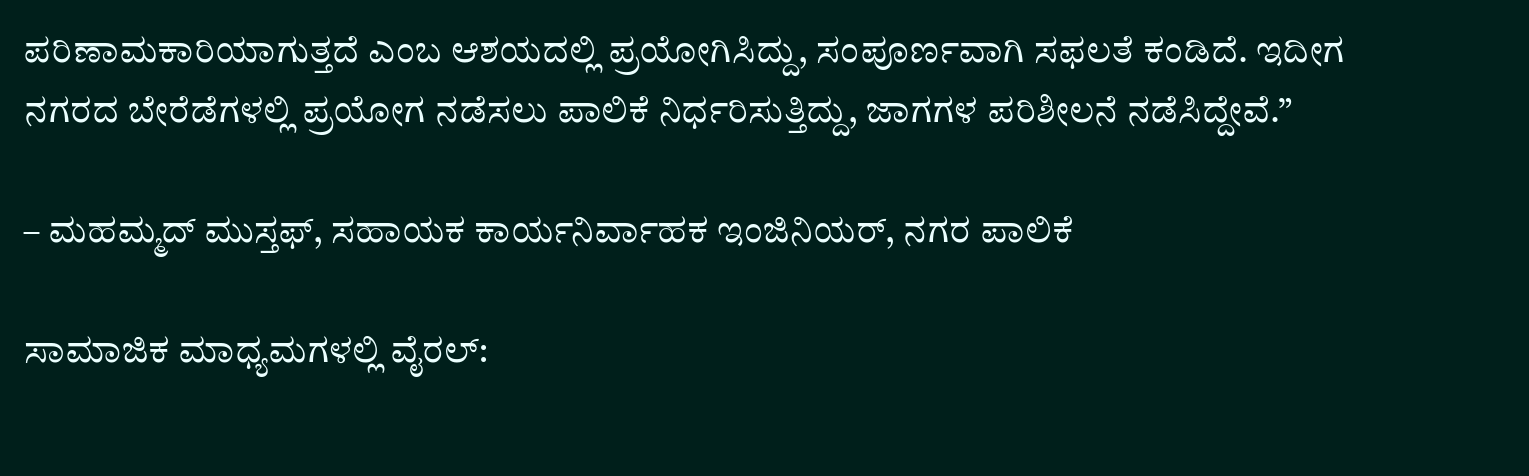ಪರಿಣಾಮಕಾರಿಯಾಗುತ್ತದೆ ಎಂಬ ಆಶಯದಲ್ಲಿ ಪ್ರಯೋಗಿಸಿದ್ದು, ಸಂಪೂರ್ಣವಾಗಿ ಸಫಲತೆ ಕಂಡಿದೆ. ಇದೀಗ ನಗರದ ಬೇರೆಡೆಗಳಲ್ಲಿ ಪ್ರಯೋಗ ನಡೆಸಲು ಪಾಲಿಕೆ ನಿರ್ಧರಿಸುತ್ತಿದ್ದು, ಜಾಗಗಳ ಪರಿಶೀಲನೆ ನಡೆಸಿದ್ದೇವೆ.”

– ಮಹಮ್ಮದ್ ಮುಸ್ತಫ್, ಸಹಾಯಕ ಕಾರ್ಯನಿರ್ವಾಹಕ ಇಂಜಿನಿಯರ್, ನಗರ ಪಾಲಿಕೆ

ಸಾಮಾಜಿಕ ಮಾಧ್ಯಮಗಳಲ್ಲಿ ವೈರಲ್: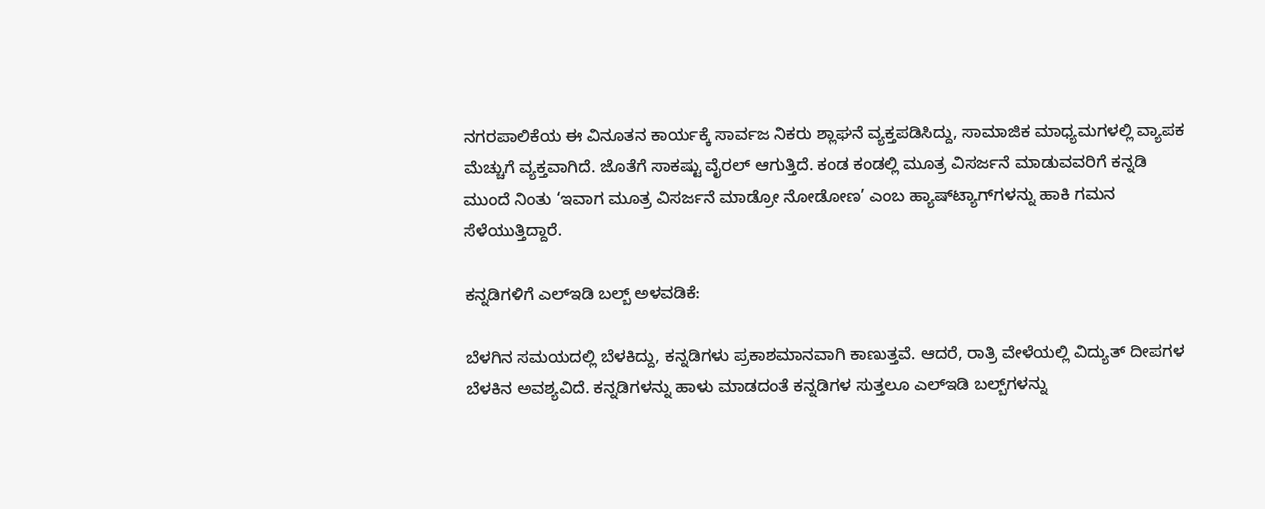ನಗರಪಾಲಿಕೆಯ ಈ ವಿನೂತನ ಕಾರ್ಯಕ್ಕೆ ಸಾರ್ವಜ ನಿಕರು ಶ್ಲಾಘನೆ ವ್ಯಕ್ತಪಡಿಸಿದ್ದು, ಸಾಮಾಜಿಕ ಮಾಧ್ಯಮಗಳಲ್ಲಿ ವ್ಯಾಪಕ ಮೆಚ್ಚುಗೆ ವ್ಯಕ್ತವಾಗಿದೆ. ಜೊತೆಗೆ ಸಾಕಷ್ಟು ವೈರಲ್ ಆಗುತ್ತಿದೆ. ಕಂಡ ಕಂಡಲ್ಲಿ ಮೂತ್ರ ವಿಸರ್ಜನೆ ಮಾಡುವವರಿಗೆ ಕನ್ನಡಿ ಮುಂದೆ ನಿಂತು ‘ಇವಾಗ ಮೂತ್ರ ವಿಸರ್ಜನೆ ಮಾಡ್ರೋ ನೋಡೋಣ’ ಎಂಬ ಹ್ಯಾಷ್‌ಟ್ಯಾಗ್‌ಗಳನ್ನು ಹಾಕಿ ಗಮನ ಸೆಳೆಯುತ್ತಿದ್ದಾರೆ.

ಕನ್ನಡಿಗಳಿಗೆ ಎಲ್‌ಇಡಿ ಬಲ್ಬ್ ಅಳವಡಿಕೆ:

ಬೆಳಗಿನ ಸಮಯದಲ್ಲಿ ಬೆಳಕಿದ್ದು, ಕನ್ನಡಿಗಳು ಪ್ರಕಾಶಮಾನವಾಗಿ ಕಾಣುತ್ತವೆ. ಆದರೆ, ರಾತ್ರಿ ವೇಳೆಯಲ್ಲಿ ವಿದ್ಯುತ್ ದೀಪಗಳ ಬೆಳಕಿನ ಅವಶ್ಯವಿದೆ. ಕನ್ನಡಿಗಳನ್ನು ಹಾಳು ಮಾಡದಂತೆ ಕನ್ನಡಿಗಳ ಸುತ್ತಲೂ ಎಲ್‌ಇಡಿ ಬಲ್ಬ್‌ಗಳನ್ನು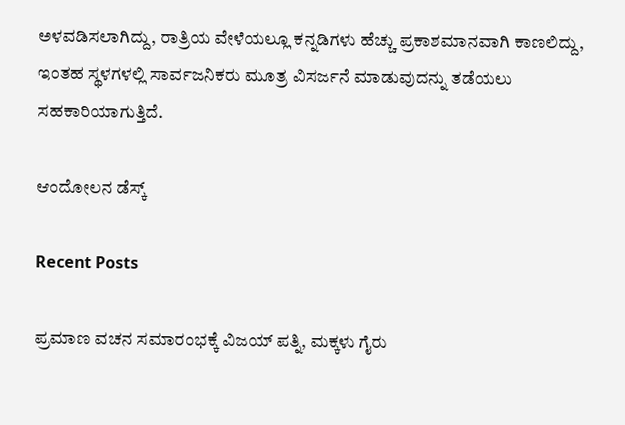ಅಳವಡಿಸಲಾಗಿದ್ದು, ರಾತ್ರಿಯ ವೇಳೆಯಲ್ಲೂ ಕನ್ನಡಿಗಳು ಹೆಚ್ಚು ಪ್ರಕಾಶಮಾನವಾಗಿ ಕಾಣಲಿದ್ದು, ಇಂತಹ ಸ್ಥಳಗಳಲ್ಲಿ ಸಾರ್ವಜನಿಕರು ಮೂತ್ರ ವಿಸರ್ಜನೆ ಮಾಡುವುದನ್ನು ತಡೆಯಲು ಸಹಕಾರಿಯಾಗುತ್ತಿದೆ.

ಆಂದೋಲನ ಡೆಸ್ಕ್

Recent Posts

ಪ್ರಮಾಣ ವಚನ ಸಮಾರಂಭಕ್ಕೆ ವಿಜಯ್‌ ಪತ್ನಿ, ಮಕ್ಕಳು ಗೈರು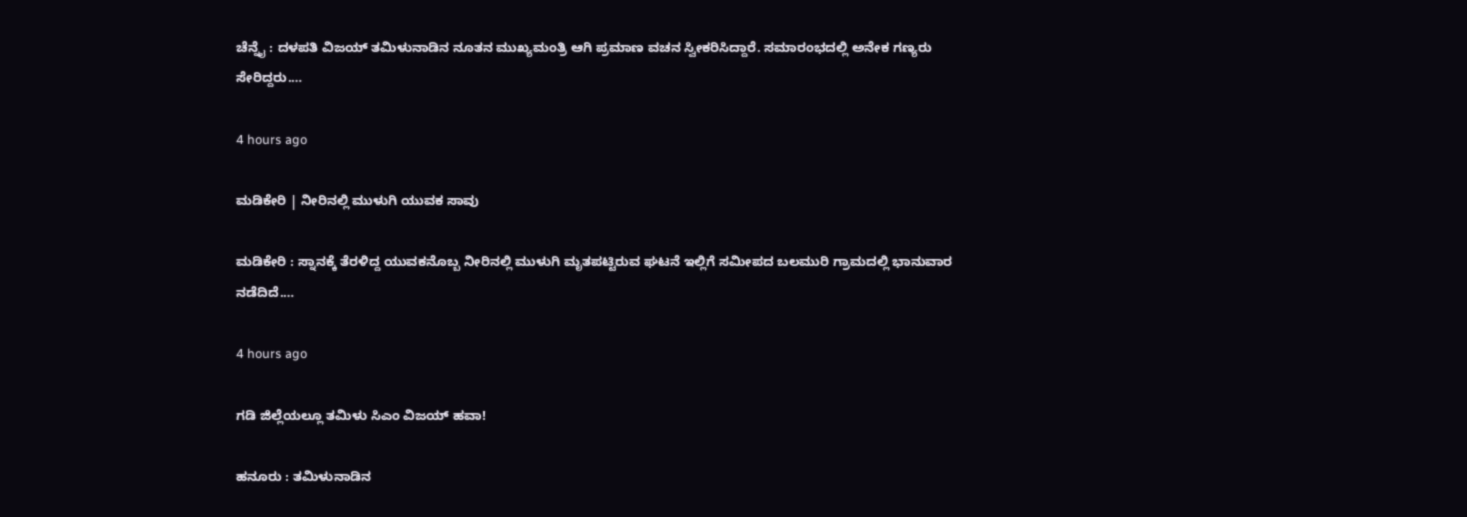ಚೆನ್ನೈ : ದಳಪತಿ ವಿಜಯ್ ತಮಿಳುನಾಡಿನ ನೂತನ ಮುಖ್ಯಮಂತ್ರಿ ಆಗಿ ಪ್ರಮಾಣ ವಚನ ಸ್ವೀಕರಿಸಿದ್ದಾರೆ. ಸಮಾರಂಭದಲ್ಲಿ ಅನೇಕ ಗಣ್ಯರು ಸೇರಿದ್ದರು.…

4 hours ago

ಮಡಿಕೇರಿ | ನೀರಿನಲ್ಲಿ ಮುಳುಗಿ ಯುವಕ ಸಾವು

ಮಡಿಕೇರಿ : ಸ್ನಾನಕ್ಕೆ ತೆರಳಿದ್ದ ಯುವಕನೊಬ್ಬ ನೀರಿನಲ್ಲಿ ಮುಳುಗಿ ಮೃತಪಟ್ಟಿರುವ ಘಟನೆ ಇಲ್ಲಿಗೆ ಸಮೀಪದ ಬಲಮುರಿ ಗ್ರಾಮದಲ್ಲಿ ಭಾನುವಾರ ನಡೆದಿದೆ.…

4 hours ago

ಗಡಿ ಜಿಲ್ಲೆಯಲ್ಲೂ ತಮಿಳು ಸಿಎಂ ವಿಜಯ್‌ ಹವಾ!

ಹನೂರು : ತಮಿಳುನಾಡಿನ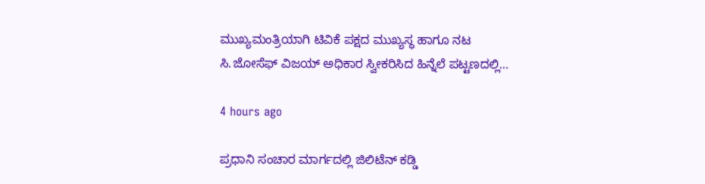ಮುಖ್ಯಮಂತ್ರಿಯಾಗಿ ಟಿವಿಕೆ ಪಕ್ಷದ ಮುಖ್ಯಸ್ಥ ಹಾಗೂ ನಟ ಸಿ.ಜೋಸೆಫ್ ವಿಜಯ್ ಅಧಿಕಾರ ಸ್ವೀಕರಿಸಿದ ಹಿನ್ನೆಲೆ ಪಟ್ಟಣದಲ್ಲಿ…

4 hours ago

ಪ್ರಧಾನಿ ಸಂಚಾರ ಮಾರ್ಗದಲ್ಲಿ ಜಿಲಿಟೆನ್ ಕಡ್ಡಿ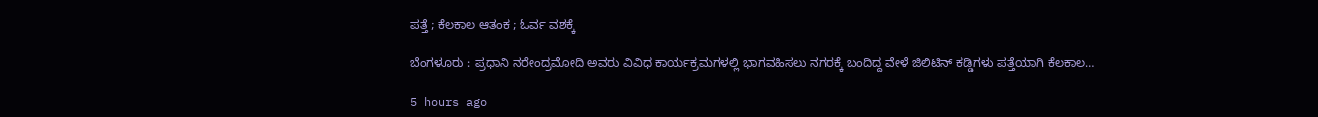ಪತ್ತೆ ; ಕೆಲಕಾಲ ಆತಂಕ ; ಓರ್ವ ವಶಕ್ಕೆ

ಬೆಂಗಳೂರು : ಪ್ರಧಾನಿ ನರೇಂದ್ರಮೋದಿ ಅವರು ವಿವಿಧ ಕಾರ್ಯಕ್ರಮಗಳಲ್ಲಿ ಭಾಗವಹಿಸಲು ನಗರಕ್ಕೆ ಬಂದಿದ್ದ ವೇಳೆ ಜಿಲಿಟಿನ್ ಕಡ್ಡಿಗಳು ಪತ್ತೆಯಾಗಿ ಕೆಲಕಾಲ…

5 hours ago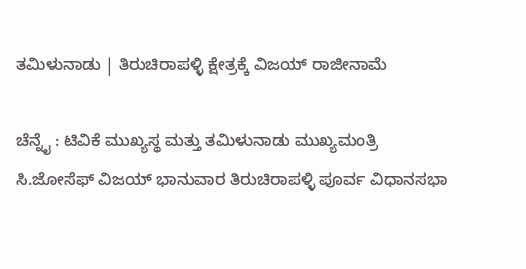ತಮಿಳುನಾಡು | ತಿರುಚಿರಾಪಳ್ಳಿ ಕ್ಷೇತ್ರಕ್ಕೆ ವಿಜಯ್ ರಾಜೀನಾಮೆ

ಚೆನ್ನೈ : ಟಿವಿಕೆ ಮುಖ್ಯಸ್ಥ ಮತ್ತು ತಮಿಳುನಾಡು ಮುಖ್ಯಮಂತ್ರಿ ಸಿ.ಜೋಸೆಫ್ ವಿಜಯ್ ಭಾನುವಾರ ತಿರುಚಿರಾಪಳ್ಳಿ ಪೂರ್ವ ವಿಧಾನಸಭಾ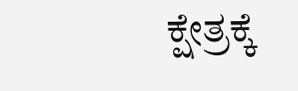ಕ್ಷೇತ್ರಕ್ಕೆ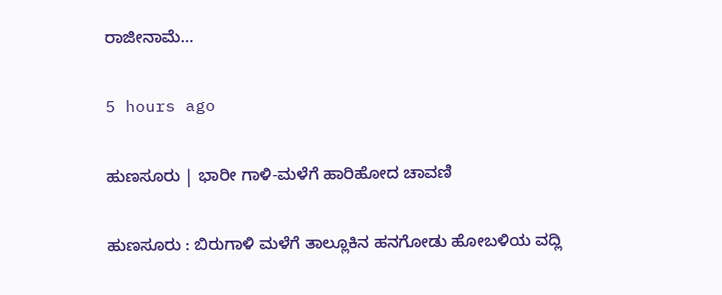ರಾಜೀನಾಮೆ…

5 hours ago

ಹುಣಸೂರು | ಭಾರೀ ಗಾಳಿ-ಮಳೆಗೆ ಹಾರಿಹೋದ ಚಾವಣಿ

ಹುಣಸೂರು : ಬಿರುಗಾಳಿ ಮಳೆಗೆ ತಾಲ್ಲೂಕಿನ ಹನಗೋಡು ಹೋಬಳಿಯ ವದ್ಲಿ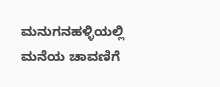ಮನುಗನಹಳ್ಳಿಯಲ್ಲಿ ಮನೆಯ ಚಾವಣಿಗೆ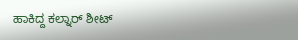ಹಾಕಿದ್ದ ಕಲ್ನಾರ್ ಶೀಟ್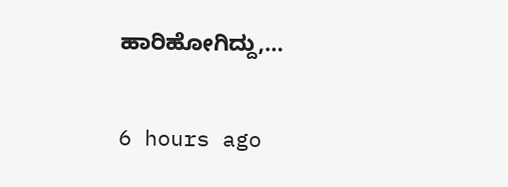ಹಾರಿಹೋಗಿದ್ದು,…

6 hours ago